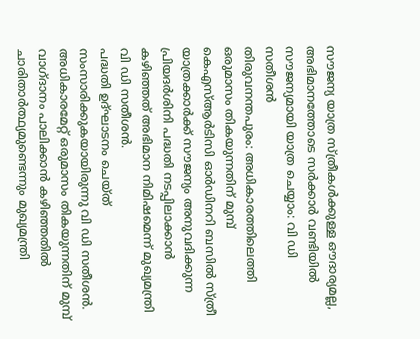സൗജന്യ യാത്ര സ്ത്രീകൾക്കുള്ള ഔദാര്യമല്ല, അഭിമാനത്തോടെ സർക്കാർ വണ്ടിയിൽ സൗജന്യമായി യാത്ര ചെയ്യാം: വി ഡി സതീശൻ
തിരുവനന്തപുരം: അധികാരത്തിലെത്തി ഒരുമാസം തികയുന്നതിന് മുമ്പ് കെഎസ്ആർടിസി ഓർഡിനറി ബസിൽ സ്ത്രീ യാത്രക്കാർക്ക് സൗജന്യം അനുവദിക്കുന്ന പ്രിയദർശിനി പദ്ധതി നടപ്പിലാക്കാൻ കഴിഞ്ഞത് അഭിമാന നിമിഷമെന്ന് മുഖ്യമന്ത്രി വി ഡി സതീശൻ.
പദ്ധതി ഉദ്ഘാടനം ചെയ്ത് സംസാരിക്കുകയായിരുന്നു വി ഡി സതീശൻ. അധികാരമേറ്റ് ഒരുമാസം തികയുന്നതിന് മുമ്പ് വാഗ്ദാനം പാലിക്കാൻ കഴിഞ്ഞതിൽ ചാരിതാർത്ഥ്യമുണ്ടെന്നും മുഖ്യമന്ത്രി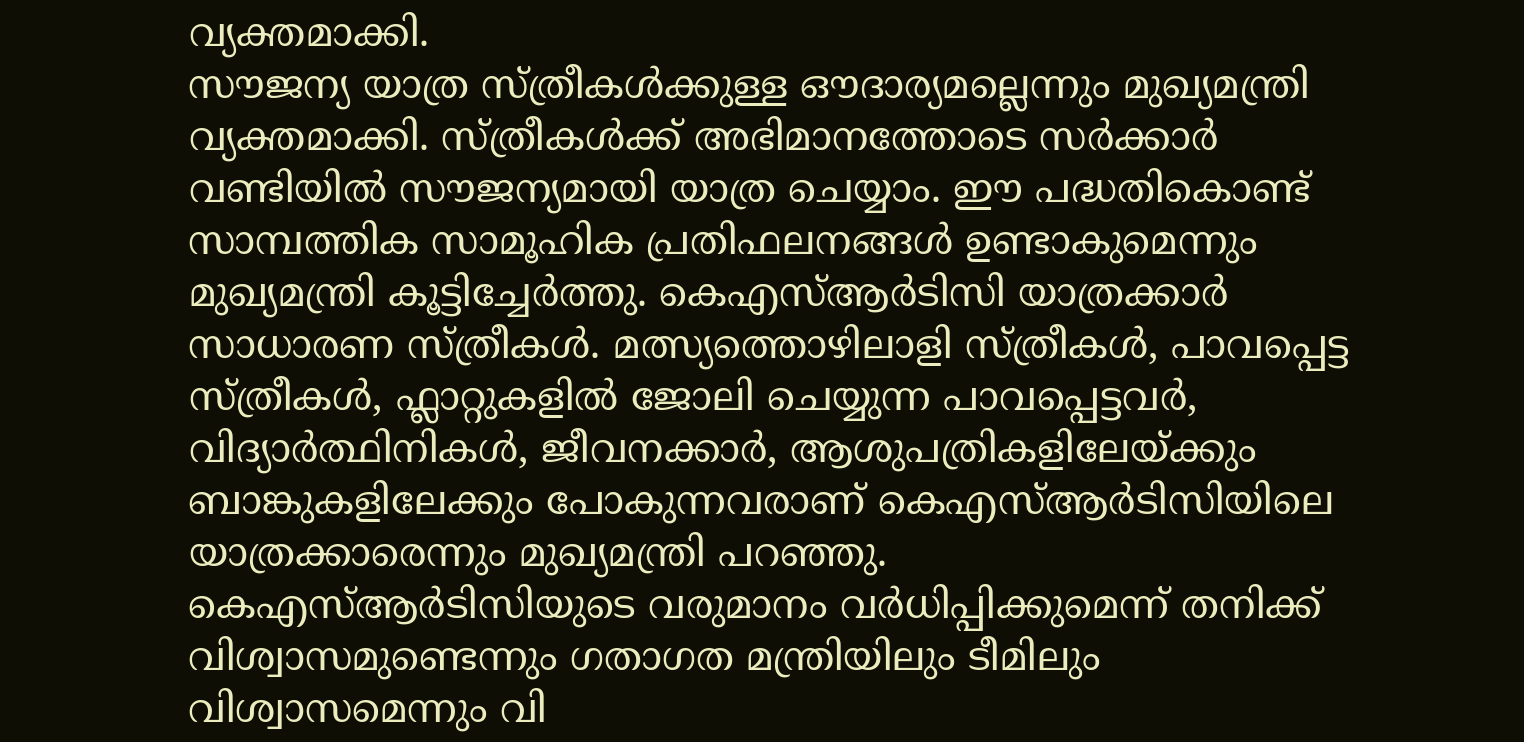വ്യക്തമാക്കി.
സൗജന്യ യാത്ര സ്ത്രീകൾക്കുള്ള ഔദാര്യമല്ലെന്നും മുഖ്യമന്ത്രി വ്യക്തമാക്കി. സ്ത്രീകൾക്ക് അഭിമാനത്തോടെ സർക്കാർ വണ്ടിയിൽ സൗജന്യമായി യാത്ര ചെയ്യാം. ഈ പദ്ധതികൊണ്ട് സാമ്പത്തിക സാമൂഹിക പ്രതിഫലനങ്ങൾ ഉണ്ടാകുമെന്നും മുഖ്യമന്ത്രി കൂട്ടിച്ചേർത്തു. കെഎസ്ആർടിസി യാത്രക്കാർ സാധാരണ സ്ത്രീകൾ. മത്സ്യത്തൊഴിലാളി സ്ത്രീകൾ, പാവപ്പെട്ട സ്ത്രീകൾ, ഫ്ലാറ്റുകളിൽ ജോലി ചെയ്യുന്ന പാവപ്പെട്ടവർ, വിദ്യാർത്ഥിനികൾ, ജീവനക്കാർ, ആശുപത്രികളിലേയ്ക്കും ബാങ്കുകളിലേക്കും പോകുന്നവരാണ് കെഎസ്ആർടിസിയിലെ യാത്രക്കാരെന്നും മുഖ്യമന്ത്രി പറഞ്ഞു.
കെഎസ്ആർടിസിയുടെ വരുമാനം വർധിപ്പിക്കുമെന്ന് തനിക്ക് വിശ്വാസമുണ്ടെന്നും ഗതാഗത മന്ത്രിയിലും ടീമിലും വിശ്വാസമെന്നും വി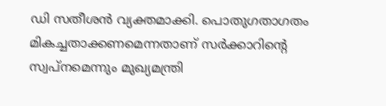ഡി സതീശൻ വ്യക്തമാക്കി. പൊതുഗതാഗതം മികച്ചതാക്കണമെന്നതാണ് സർക്കാറിന്റെ സ്വപ്നമെന്നും മുഖ്യമന്ത്രി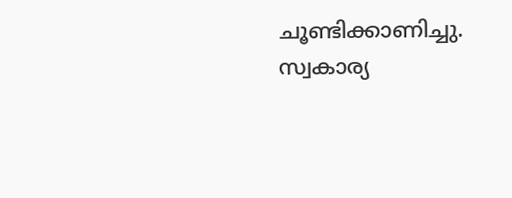ചൂണ്ടിക്കാണിച്ചു.
സ്വകാര്യ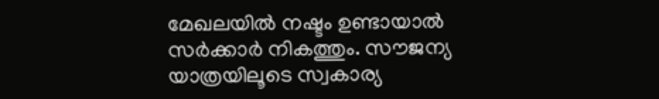മേഖലയിൽ നഷ്ടം ഉണ്ടായാൽ സർക്കാർ നികത്തും. സൗജന്യ യാത്രയിലൂടെ സ്വകാര്യ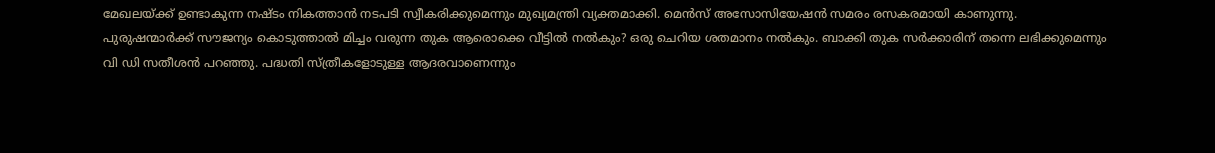മേഖലയ്ക്ക് ഉണ്ടാകുന്ന നഷ്ടം നികത്താൻ നടപടി സ്വീകരിക്കുമെന്നും മുഖ്യമന്ത്രി വ്യക്തമാക്കി. മെൻസ് അസോസിയേഷൻ സമരം രസകരമായി കാണുന്നു. പുരുഷന്മാർക്ക് സൗജന്യം കൊടുത്താൽ മിച്ചം വരുന്ന തുക ആരൊക്കെ വീട്ടിൽ നൽകും? ഒരു ചെറിയ ശതമാനം നൽകും. ബാക്കി തുക സർക്കാരിന് തന്നെ ലഭിക്കുമെന്നും വി ഡി സതീശൻ പറഞ്ഞു. പദ്ധതി സ്ത്രീകളോടുള്ള ആദരവാണെന്നും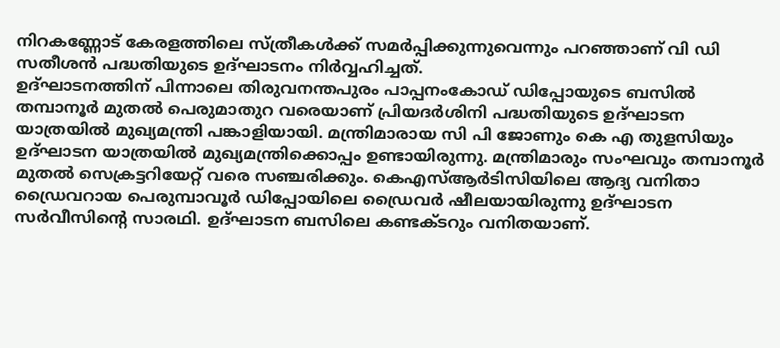നിറകണ്ണോട് കേരളത്തിലെ സ്ത്രീകൾക്ക് സമർപ്പിക്കുന്നുവെന്നും പറഞ്ഞാണ് വി ഡി സതീശൻ പദ്ധതിയുടെ ഉദ്ഘാടനം നിർവ്വഹിച്ചത്.
ഉദ്ഘാടനത്തിന് പിന്നാലെ തിരുവനന്തപുരം പാപ്പനംകോഡ് ഡിപ്പോയുടെ ബസിൽ തമ്പാനൂർ മുതൽ പെരുമാതുറ വരെയാണ് പ്രിയദർശിനി പദ്ധതിയുടെ ഉദ്ഘാടന യാത്രയിൽ മുഖ്യമന്ത്രി പങ്കാളിയായി. മന്ത്രിമാരായ സി പി ജോണും കെ എ തുളസിയും ഉദ്ഘാടന യാത്രയിൽ മുഖ്യമന്ത്രിക്കൊപ്പം ഉണ്ടായിരുന്നു. മന്ത്രിമാരും സംഘവും തമ്പാനൂർ മുതൽ സെക്രട്ടറിയേറ്റ് വരെ സഞ്ചരിക്കും. കെഎസ്ആർടിസിയിലെ ആദ്യ വനിതാ ഡ്രൈവറായ പെരുമ്പാവൂർ ഡിപ്പോയിലെ ഡ്രൈവർ ഷീലയായിരുന്നു ഉദ്ഘാടന സർവീസിൻ്റെ സാരഥി. ഉദ്ഘാടന ബസിലെ കണ്ടക്ടറും വനിതയാണ്.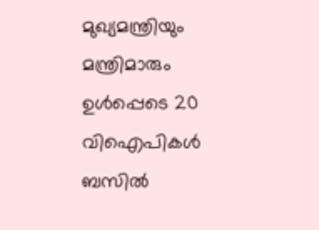മുഖ്യമന്ത്രിയും മന്ത്രിമാരും ഉൾപ്പെടെ 20 വിഐപികൾ ബസിൽ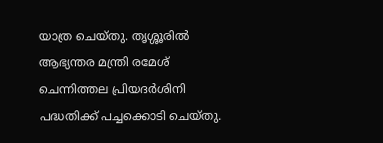യാത്ര ചെയ്തു. തൃശ്ശൂരിൽ ആഭ്യന്തര മന്ത്രി രമേശ് ചെന്നിത്തല പ്രിയദർശിനി പദ്ധതിക്ക് പച്ചക്കൊടി ചെയ്തു.